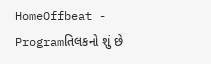HomeOffbeat - Programતિલકનો શું છે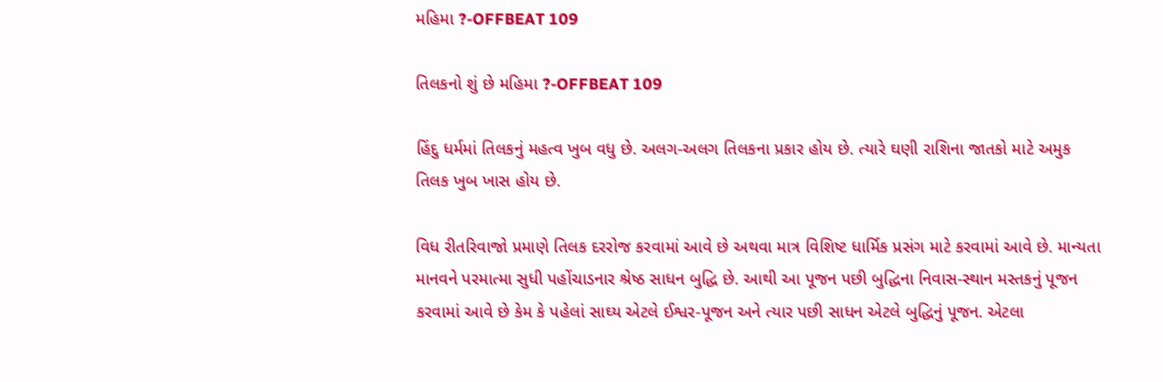મહિમા ?-OFFBEAT 109

તિલકનો શું છે મહિમા ?-OFFBEAT 109

હિંદુ ધર્મમાં તિલકનું મહત્વ ખુબ વધુ છે. અલગ-અલગ તિલકના પ્રકાર હોય છે. ત્યારે ઘણી રાશિના જાતકો માટે અમુક તિલક ખુબ ખાસ હોય છે.

વિધ રીતરિવાજો પ્રમાણે તિલક દરરોજ કરવામાં આવે છે અથવા માત્ર વિશિષ્ટ ધાર્મિક પ્રસંગ માટે કરવામાં આવે છે. માન્યતા માનવને પરમાત્મા સુધી પહોંચાડનાર શ્રેષ્ઠ સાધન બુદ્ધિ છે. આથી આ પૂજન પછી બુદ્ધિના નિવાસ-સ્થાન મસ્તકનું પૂજન કરવામાં આવે છે કેમ કે પહેલાં સાઘ્ય એટલે ઈશ્વર-પૂજન અને ત્યાર પછી સાધન એટલે બુદ્ધિનું પૂજન. એટલા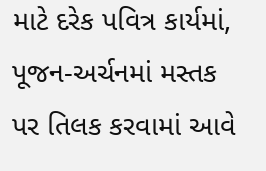માટે દરેક પવિત્ર કાર્યમાં, પૂજન-અર્ચનમાં મસ્તક પર તિલક કરવામાં આવે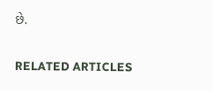છે.

RELATED ARTICLES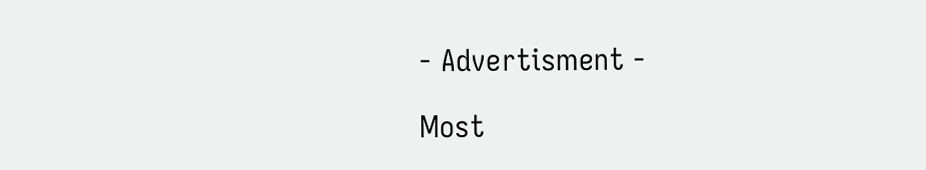- Advertisment -

Most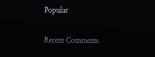Popular

Recent Comments